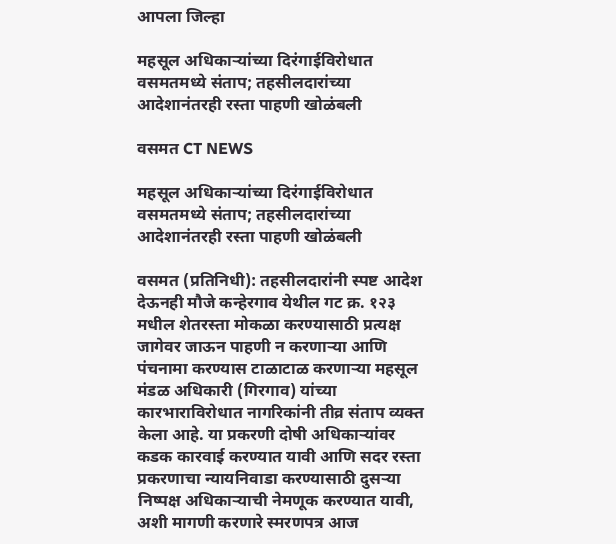आपला जिल्हा

महसूल अधिकाऱ्यांच्या दिरंगाईविरोधात वसमतमध्ये संताप; तहसीलदारांच्या आदेशानंतरही रस्ता पाहणी खोळंबली

वसमत CT NEWS

महसूल अधिकाऱ्यांच्या दिरंगाईविरोधात वसमतमध्ये संताप; तहसीलदारांच्या आदेशानंतरही रस्ता पाहणी खोळंबली

वसमत (प्रतिनिधी): तहसीलदारांनी स्पष्ट आदेश देऊनही मौजे कन्हेरगाव येथील गट क्र. १२३ मधील शेतरस्ता मोकळा करण्यासाठी प्रत्यक्ष जागेवर जाऊन पाहणी न करणाऱ्या आणि पंचनामा करण्यास टाळाटाळ करणाऱ्या महसूल मंडळ अधिकारी (गिरगाव) यांच्या कारभाराविरोधात नागरिकांनी तीव्र संताप व्यक्त केला आहे. या प्रकरणी दोषी अधिकाऱ्यांवर कडक कारवाई करण्यात यावी आणि सदर रस्ता प्रकरणाचा न्यायनिवाडा करण्यासाठी दुसऱ्या निष्पक्ष अधिकाऱ्याची नेमणूक करण्यात यावी, अशी मागणी करणारे स्मरणपत्र आज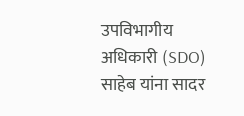उपविभागीय अधिकारी (SDO) साहेब यांना सादर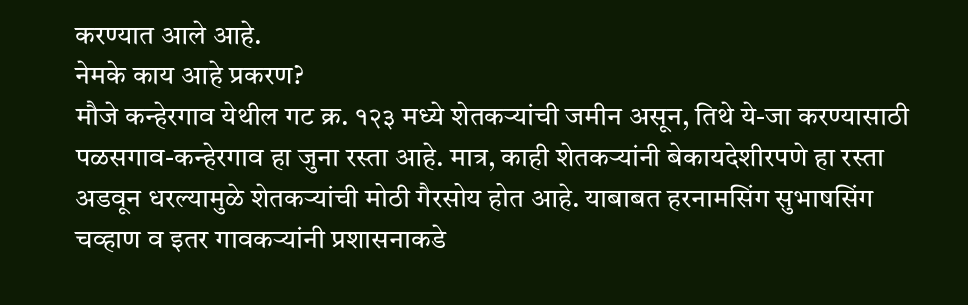करण्यात आले आहे.
नेमके काय आहे प्रकरण?
मौजे कन्हेरगाव येथील गट क्र. १२३ मध्ये शेतकऱ्यांची जमीन असून, तिथे ये-जा करण्यासाठी पळसगाव-कन्हेरगाव हा जुना रस्ता आहे. मात्र, काही शेतकऱ्यांनी बेकायदेशीरपणे हा रस्ता अडवून धरल्यामुळे शेतकऱ्यांची मोठी गैरसोय होत आहे. याबाबत हरनामसिंग सुभाषसिंग चव्हाण व इतर गावकऱ्यांनी प्रशासनाकडे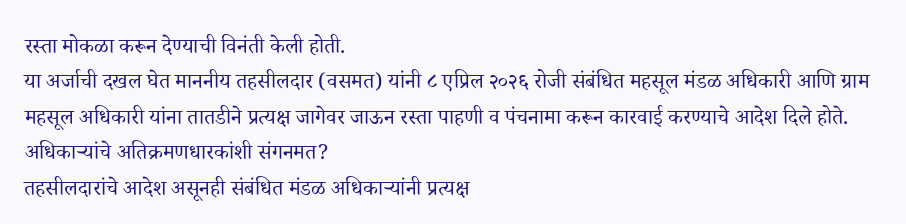रस्ता मोकळा करून देण्याची विनंती केली होती.
या अर्जाची दखल घेत माननीय तहसीलदार (वसमत) यांनी ८ एप्रिल २०२६ रोजी संबंधित महसूल मंडळ अधिकारी आणि ग्राम महसूल अधिकारी यांना तातडीने प्रत्यक्ष जागेवर जाऊन रस्ता पाहणी व पंचनामा करून कारवाई करण्याचे आदेश दिले होते.
अधिकाऱ्यांचे अतिक्रमणधारकांशी संगनमत?
तहसीलदारांचे आदेश असूनही संबंधित मंडळ अधिकाऱ्यांनी प्रत्यक्ष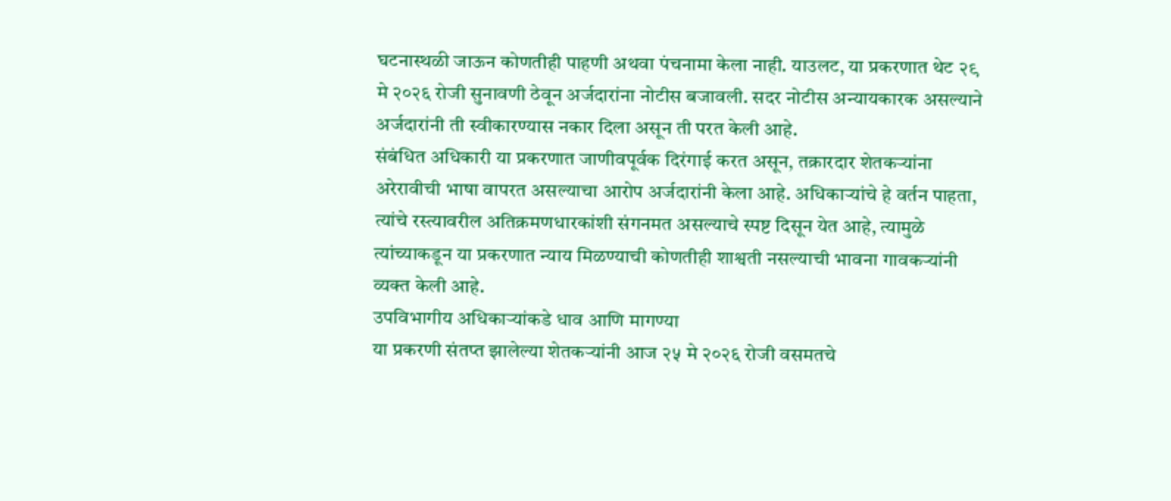घटनास्थळी जाऊन कोणतीही पाहणी अथवा पंचनामा केला नाही. याउलट, या प्रकरणात थेट २९ मे २०२६ रोजी सुनावणी ठेवून अर्जदारांना नोटीस बजावली. सदर नोटीस अन्यायकारक असल्याने अर्जदारांनी ती स्वीकारण्यास नकार दिला असून ती परत केली आहे.
संबंधित अधिकारी या प्रकरणात जाणीवपूर्वक दिरंगाई करत असून, तक्रारदार शेतकऱ्यांना अरेरावीची भाषा वापरत असल्याचा आरोप अर्जदारांनी केला आहे. अधिकाऱ्यांचे हे वर्तन पाहता, त्यांचे रस्त्यावरील अतिक्रमणधारकांशी संगनमत असल्याचे स्पष्ट दिसून येत आहे, त्यामुळे त्यांच्याकडून या प्रकरणात न्याय मिळण्याची कोणतीही शाश्वती नसल्याची भावना गावकऱ्यांनी व्यक्त केली आहे.
उपविभागीय अधिकाऱ्यांकडे धाव आणि मागण्या
या प्रकरणी संतप्त झालेल्या शेतकऱ्यांनी आज २५ मे २०२६ रोजी वसमतचे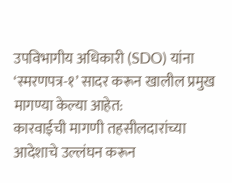उपविभागीय अधिकारी (SDO) यांना ‘स्मरणपत्र-१’ सादर करून खालील प्रमुख मागण्या केल्या आहेत:
कारवाईची मागणी तहसीलदारांच्या आदेशाचे उल्लंघन करून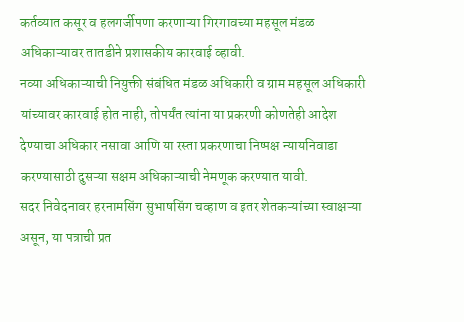कर्तव्यात कसूर व हलगर्जीपणा करणाऱ्या गिरगावच्या महसूल मंडळ अधिकाऱ्यावर तातडीने प्रशासकीय कारवाई व्हावी.
नव्या अधिकाऱ्याची नियुक्ती संबंधित मंडळ अधिकारी व ग्राम महसूल अधिकारी यांच्यावर कारवाई होत नाही, तोपर्यंत त्यांना या प्रकरणी कोणतेही आदेश देण्याचा अधिकार नसावा आणि या रस्ता प्रकरणाचा निष्पक्ष न्यायनिवाडा करण्यासाठी दुसऱ्या सक्षम अधिकाऱ्याची नेमणूक करण्यात यावी.
सदर निवेदनावर हरनामसिंग सुभाषसिंग चव्हाण व इतर शेतकऱ्यांच्या स्वाक्षऱ्या असून, या पत्राची प्रत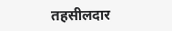तहसीलदार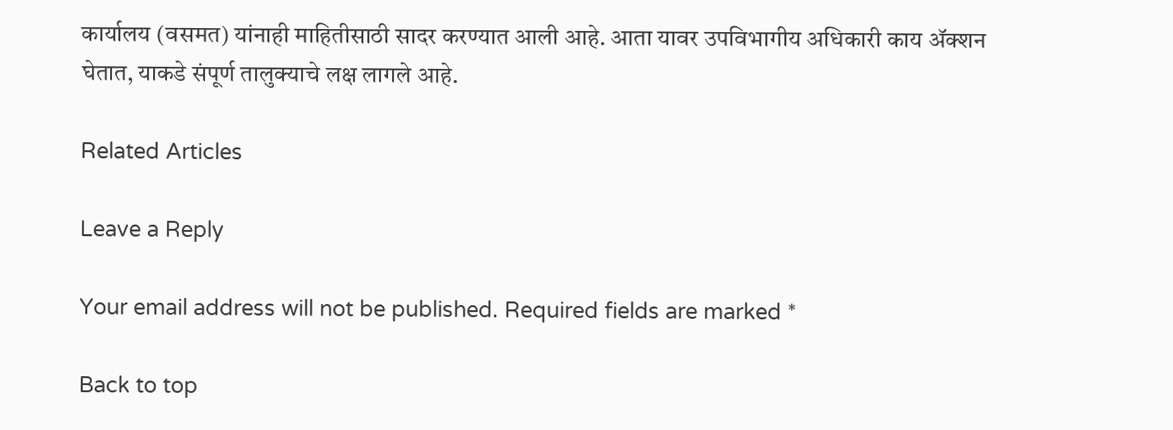कार्यालय (वसमत) यांनाही माहितीसाठी सादर करण्यात आली आहे. आता यावर उपविभागीय अधिकारी काय ॲक्शन घेतात, याकडे संपूर्ण तालुक्याचे लक्ष लागले आहे.

Related Articles

Leave a Reply

Your email address will not be published. Required fields are marked *

Back to top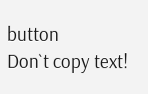button
Don`t copy text!